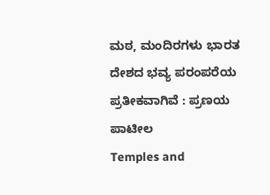ಮಠ, ಮಂದಿರಗಳು ಭಾರತ ದೇಶದ ಭವ್ಯ ಪರಂಪರೆಯ ಪ್ರತೀಕವಾಗಿವೆ : ಪ್ರಣಯ ಪಾಟೀಲ
Temples and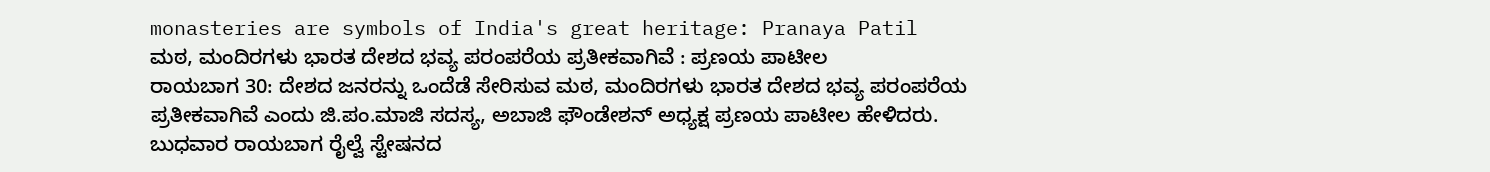monasteries are symbols of India's great heritage: Pranaya Patil
ಮಠ, ಮಂದಿರಗಳು ಭಾರತ ದೇಶದ ಭವ್ಯ ಪರಂಪರೆಯ ಪ್ರತೀಕವಾಗಿವೆ : ಪ್ರಣಯ ಪಾಟೀಲ
ರಾಯಬಾಗ 30: ದೇಶದ ಜನರನ್ನು ಒಂದೆಡೆ ಸೇರಿಸುವ ಮಠ, ಮಂದಿರಗಳು ಭಾರತ ದೇಶದ ಭವ್ಯ ಪರಂಪರೆಯ ಪ್ರತೀಕವಾಗಿವೆ ಎಂದು ಜಿ.ಪಂ.ಮಾಜಿ ಸದಸ್ಯ, ಅಬಾಜಿ ಫೌಂಡೇಶನ್ ಅಧ್ಯಕ್ಷ ಪ್ರಣಯ ಪಾಟೀಲ ಹೇಳಿದರು.
ಬುಧವಾರ ರಾಯಬಾಗ ರೈಲ್ವೆ ಸ್ಟೇಷನದ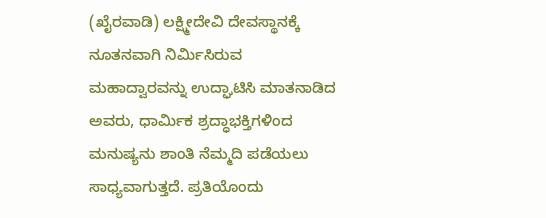(ಖೈರವಾಡಿ) ಲಕ್ಷ್ಮೀದೇವಿ ದೇವಸ್ಥಾನಕ್ಕೆ ನೂತನವಾಗಿ ನಿರ್ಮಿಸಿರುವ ಮಹಾದ್ವಾರವನ್ನು ಉದ್ಘಾಟಿಸಿ ಮಾತನಾಡಿದ ಅವರು, ಧಾರ್ಮಿಕ ಶ್ರದ್ಧಾಭಕ್ತಿಗಳಿಂದ ಮನುಷ್ಯನು ಶಾಂತಿ ನೆಮ್ಮದಿ ಪಡೆಯಲು ಸಾಧ್ಯವಾಗುತ್ತದೆ. ಪ್ರತಿಯೊಂದು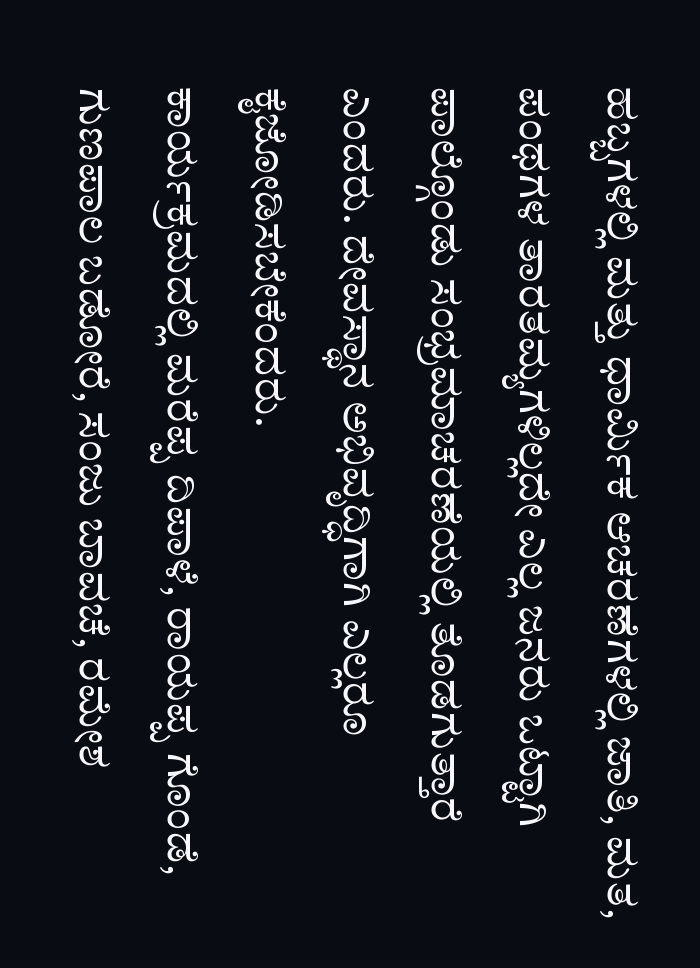ಹಬ್ಬಗಳಲ್ಲಿ ಮತ್ತು ಧಾರ್ಮಿಕ ಆಚರಣೆಗಳಲ್ಲಿ ಜಾತಿ, ಮತ, ಪಂಥಗಳ ತಾರತಮ್ಯಗಳಿಲ್ಲದೇ ಎಲ್ಲ ಜನರು ಒಟ್ಟಾಗಿ ಪಾಲ್ಗೊಂಡು ಸಂಭ್ರಮಾಚರಣೆಯಲ್ಲಿ ತೊಡಗುತ್ತಾರೆ ಎಂದರು. ದೇವಸ್ಥಾನ ಅಭಿವೃದ್ಧಿಗಾಗಿ ಎಲ್ಲರೂ ಕೈಜೋಡಿಸಬೇಕೆಂದರು.
ಕಾರ್ಯಕ್ರಮದಲ್ಲಿ ಮರೆಪ್ಪ ದಿಪಾಳೆ, ರಾಯಪ್ಪ ಗೊಂಡೆ, ಗುಣಪಾಲ ಬಡೋರೆ, ಸಂಜು ಬಾವಚೆ, ರಮೇಶ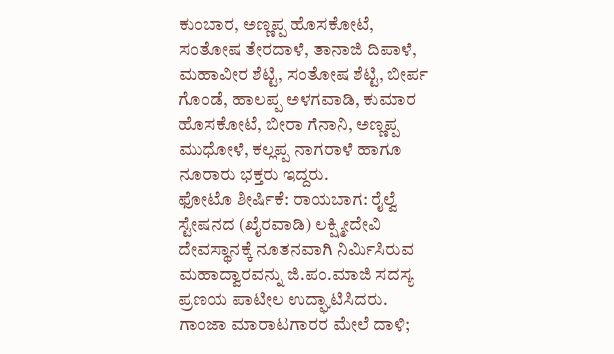ಕುಂಬಾರ, ಅಣ್ಣಪ್ಪ ಹೊಸಕೋಟೆ, ಸಂತೋಷ ತೇರದಾಳೆ, ತಾನಾಜಿ ದಿಪಾಳೆ, ಮಹಾವೀರ ಶೆಟ್ಟಿ, ಸಂತೋಷ ಶೆಟ್ಟಿ, ಬೀರ್ಪ ಗೊಂಡೆ, ಹಾಲಪ್ಪ ಅಳಗವಾಡಿ, ಕುಮಾರ ಹೊಸಕೋಟೆ, ಬೀರಾ ಗೆನಾನಿ, ಅಣ್ಣಪ್ಪ ಮುಧೋಳೆ, ಕಲ್ಲಪ್ಪ ನಾಗರಾಳೆ ಹಾಗೂ ನೂರಾರು ಭಕ್ತರು ಇದ್ದರು.
ಫೋಟೊ ಶೀರ್ಷಿಕೆ: ರಾಯಬಾಗ: ರೈಲ್ವೆ ಸ್ಟೇಷನದ (ಖೈರವಾಡಿ) ಲಕ್ಷ್ಮೀದೇವಿ ದೇವಸ್ಥಾನಕ್ಕೆ ನೂತನವಾಗಿ ನಿರ್ಮಿಸಿರುವ ಮಹಾದ್ವಾರವನ್ನು ಜಿ.ಪಂ.ಮಾಜಿ ಸದಸ್ಯ ಪ್ರಣಯ ಪಾಟೀಲ ಉದ್ಘಾಟಿಸಿದರು.
ಗಾಂಜಾ ಮಾರಾಟಗಾರರ ಮೇಲೆ ದಾಳಿ;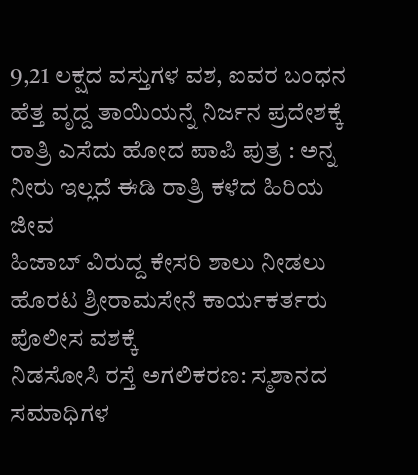9,21 ಲಕ್ಷದ ವಸ್ತುಗಳ ವಶ, ಐವರ ಬಂಧನ
ಹೆತ್ತ ವೃದ್ದ ತಾಯಿಯನ್ನೆ ನಿರ್ಜನ ಪ್ರದೇಶಕ್ಕೆ ರಾತ್ರಿ ಎಸೆದು ಹೋದ ಪಾಪಿ ಪುತ್ರ : ಅನ್ನ ನೀರು ಇಲ್ಲದೆ ಈಡಿ ರಾತ್ರಿ ಕಳೆದ ಹಿರಿಯ ಜೀವ
ಹಿಜಾಬ್ ವಿರುದ್ದ ಕೇಸರಿ ಶಾಲು ನೀಡಲು ಹೊರಟ ಶ್ರೀರಾಮಸೇನೆ ಕಾರ್ಯಕರ್ತರು ಪೊಲೀಸ ವಶಕ್ಕೆ
ನಿಡಸೋಸಿ ರಸ್ತೆ ಅಗಲಿಕರಣ: ಸ್ಮಶಾನದ ಸಮಾಧಿಗಳ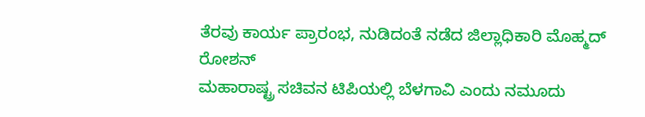ತೆರವು ಕಾರ್ಯ ಪ್ರಾರಂಭ, ನುಡಿದಂತೆ ನಡೆದ ಜಿಲ್ಲಾಧಿಕಾರಿ ಮೊಹ್ಮದ್ ರೋಶನ್
ಮಹಾರಾಷ್ಟ್ರ ಸಚಿವನ ಟಿಪಿಯಲ್ಲಿ ಬೆಳಗಾವಿ ಎಂದು ನಮೂದು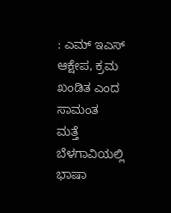: ಎಮ್ ಇಎಸ್ ಆಕ್ಷೇಪ, ಕ್ರಮ ಖಂಡಿತ ಎಂದ ಸಾಮಂತ
ಮತ್ತೆ ಬೆಳಗಾವಿಯಲ್ಲಿ ಭಾಷಾ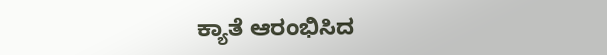ಕ್ಯಾತೆ ಆರಂಭಿಸಿದ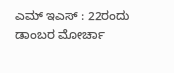ಎಮ್ ಇಎಸ್ : 22ರಂದು ಡಾಂಬರ ಮೋರ್ಚಾ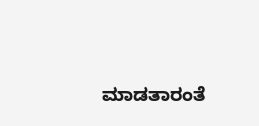ಮಾಡತಾರಂತೆ